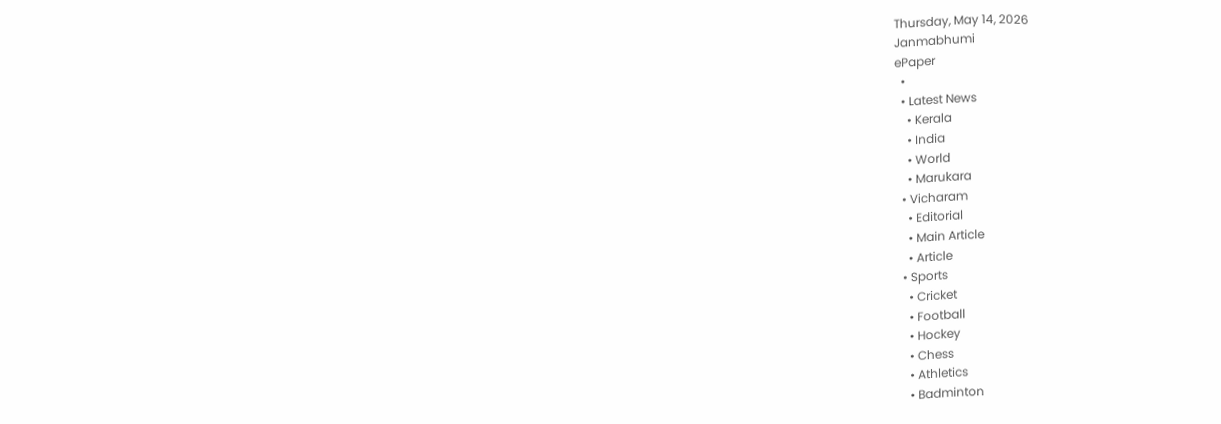Thursday, May 14, 2026
Janmabhumi
ePaper
  •
  • Latest News
    • Kerala
    • India
    • World
    • Marukara
  • Vicharam
    • Editorial
    • Main Article
    • Article
  • Sports
    • Cricket
    • Football
    • Hockey
    • Chess
    • Athletics
    • Badminton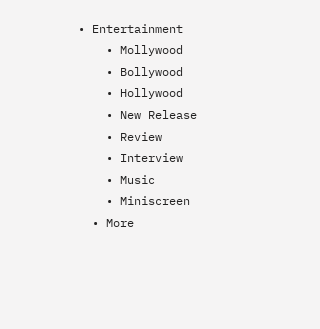• Entertainment
    • Mollywood
    • Bollywood
    • Hollywood
    • New Release
    • Review
    • Interview
    • Music
    • Miniscreen
  • More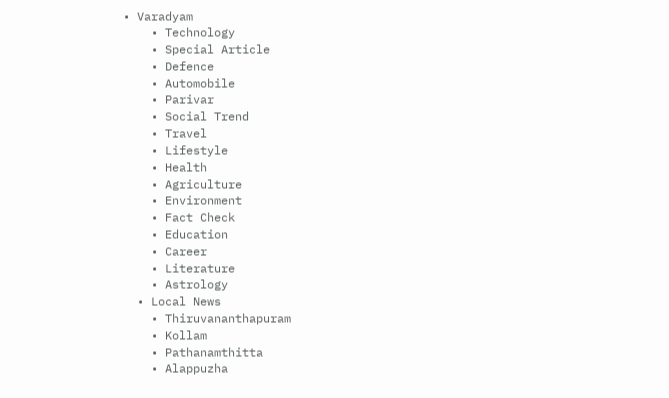• Varadyam
    • Technology
    • Special Article
    • Defence
    • Automobile
    • Parivar
    • Social Trend
    • Travel
    • Lifestyle
    • Health
    • Agriculture
    • Environment
    • Fact Check
    • Education
    • Career
    • Literature
    • Astrology
  • Local News
    • Thiruvananthapuram
    • Kollam
    • Pathanamthitta
    • Alappuzha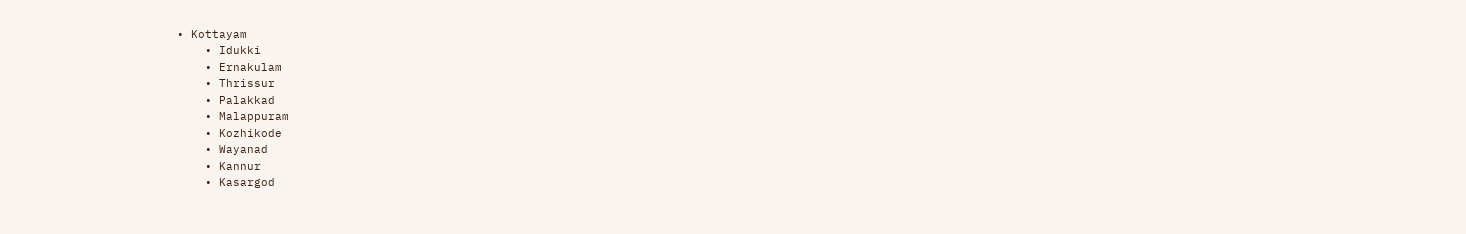• Kottayam
    • Idukki
    • Ernakulam
    • Thrissur
    • Palakkad
    • Malappuram
    • Kozhikode
    • Wayanad
    • Kannur
    • Kasargod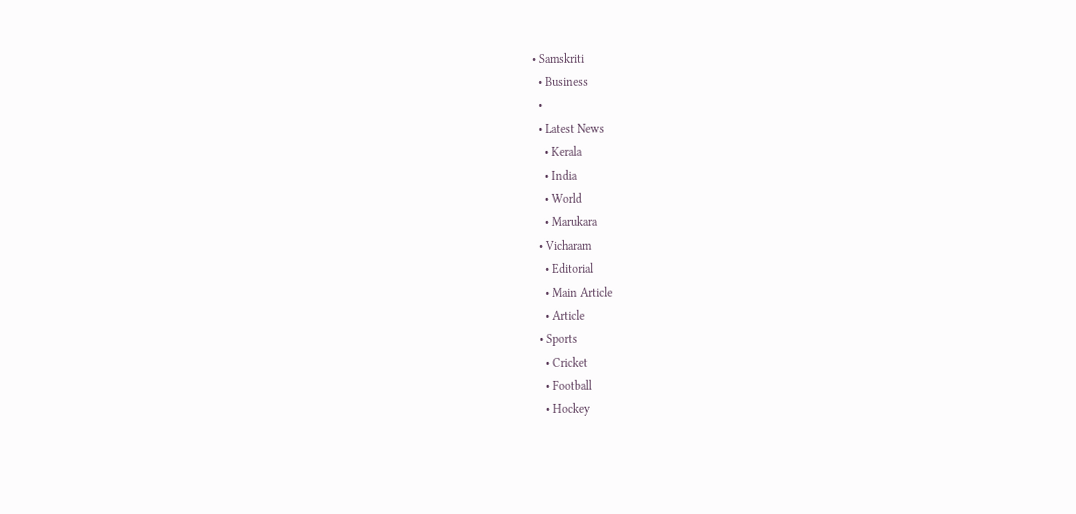• Samskriti
  • Business
  •
  • Latest News
    • Kerala
    • India
    • World
    • Marukara
  • Vicharam
    • Editorial
    • Main Article
    • Article
  • Sports
    • Cricket
    • Football
    • Hockey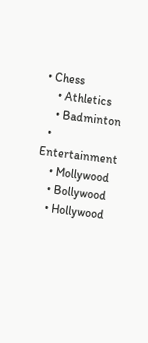• Chess
    • Athletics
    • Badminton
  • Entertainment
    • Mollywood
    • Bollywood
    • Hollywood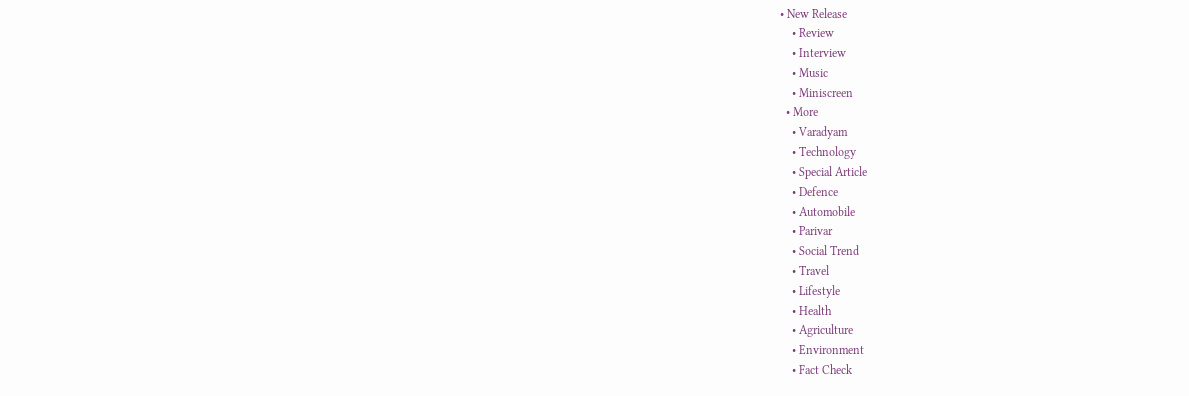• New Release
    • Review
    • Interview
    • Music
    • Miniscreen
  • More
    • Varadyam
    • Technology
    • Special Article
    • Defence
    • Automobile
    • Parivar
    • Social Trend
    • Travel
    • Lifestyle
    • Health
    • Agriculture
    • Environment
    • Fact Check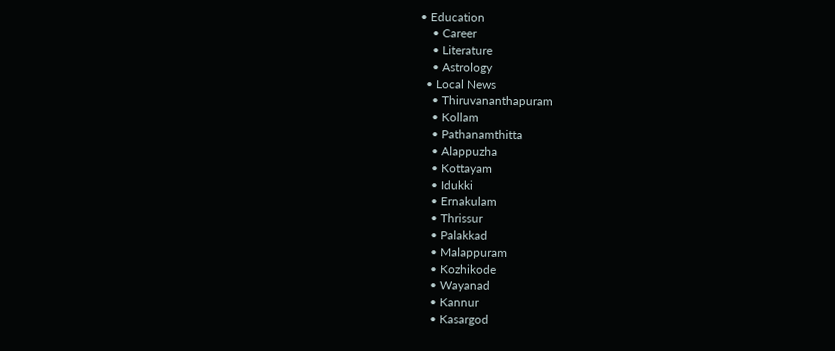• Education
    • Career
    • Literature
    • Astrology
  • Local News
    • Thiruvananthapuram
    • Kollam
    • Pathanamthitta
    • Alappuzha
    • Kottayam
    • Idukki
    • Ernakulam
    • Thrissur
    • Palakkad
    • Malappuram
    • Kozhikode
    • Wayanad
    • Kannur
    • Kasargod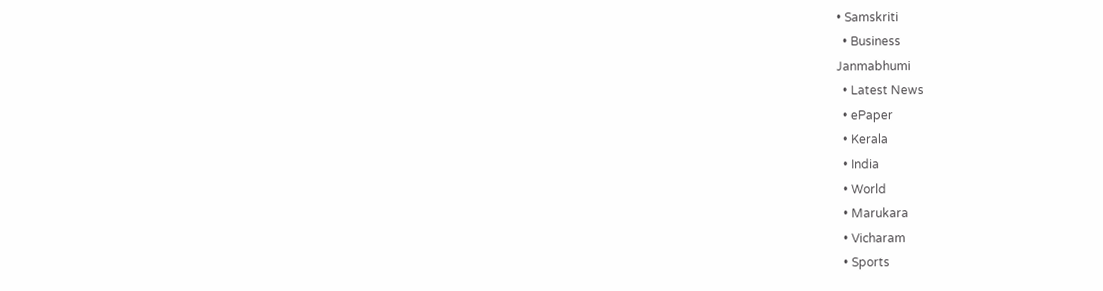• Samskriti
  • Business
Janmabhumi
  • Latest News
  • ePaper
  • Kerala
  • India
  • World
  • Marukara
  • Vicharam
  • Sports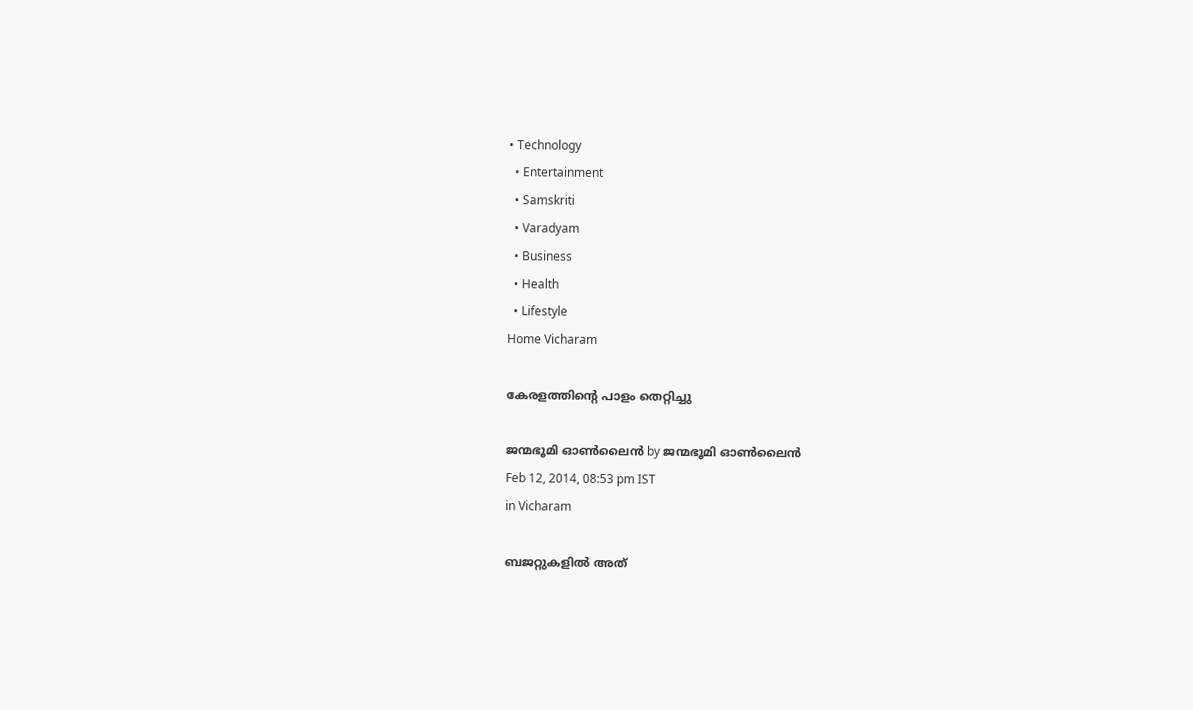• Technology
  • Entertainment
  • Samskriti
  • Varadyam
  • Business
  • Health
  • Lifestyle
Home Vicharam

കേരളത്തിന്റെ പാളം തെറ്റിച്ചു

ജന്മഭൂമി ഓണ്‍ലൈന്‍ by ജന്മഭൂമി ഓണ്‍ലൈന്‍
Feb 12, 2014, 08:53 pm IST
in Vicharam

ബജറ്റുകളില്‍ അത്‌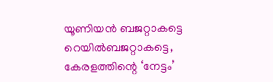യൂണിയന്‍ ബജറ്റാകട്ടെ റെയില്‍ബജറ്റാകട്ടെ, കേരളത്തിന്റെ ‘നേട്ടം’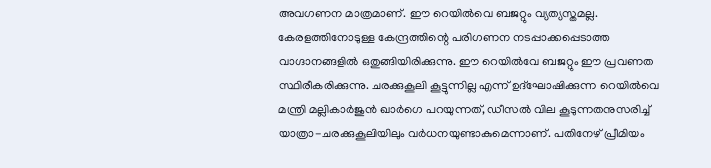അവഗണന മാത്രമാണ്‌. ഈ റെയില്‍വെ ബജറ്റും വ്യത്യസ്തമല്ല.
കേരളത്തിനോടുള്ള കേന്ദ്രത്തിന്റെ പരിഗണന നടപ്പാക്കപ്പെടാത്ത വാഗ്ദാനങ്ങളില്‍ ഒതുങ്ങിയിരിക്കുന്നു. ഈ റെയില്‍വേ ബജറ്റും ഈ പ്രവണത സ്ഥിരീകരിക്കുന്നു. ചരക്കുകൂലി കൂട്ടുന്നില്ല എന്ന്‌ ഉദ്ഘോഷിക്കുന്ന റെയില്‍വെ മന്ത്രി മല്ലികാര്‍ജുന്‍ ഖാര്‍ഗെ പറയുന്നത്‌, ഡീസല്‍ വില കൂടുന്നതനുസരിച്ച്‌ യാത്രാ-ചരക്കുകൂലിയിലും വര്‍ധനയുണ്ടാകുമെന്നാണ്‌. പതിനേഴ്‌ പ്രീമിയം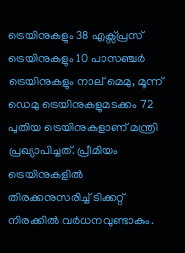ട്രെയിനുകളും 38 എക്സ്പ്രസ്‌ ട്രെയിനുകളും 10 പാസഞ്ചര്‍ ട്രെയിനുകളും നാല്‌ മെമു, മൂന്ന്‌ ഡെമു ട്രെയിനുകളുമടക്കം 72 പുതിയ ട്രെയിനുകളാണ്‌ മന്ത്രി പ്രഖ്യാപിച്ചത്‌. പ്രീമിയം ട്രെയിനുകളില്‍ തിരക്കനുസരിച്ച്‌ ടിക്കറ്റ്‌ നിരക്കില്‍ വര്‍ധനവുണ്ടാകും.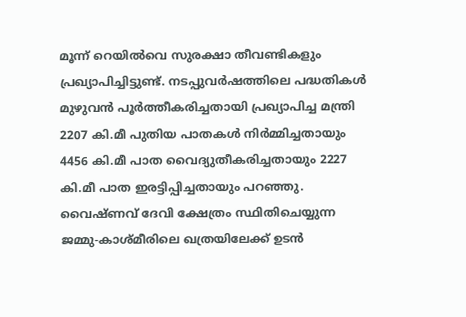മൂന്ന്‌ റെയില്‍വെ സുരക്ഷാ തീവണ്ടികളും പ്രഖ്യാപിച്ചിട്ടുണ്ട്‌. നടപ്പുവര്‍ഷത്തിലെ പദ്ധതികള്‍ മുഴുവന്‍ പൂര്‍ത്തീകരിച്ചതായി പ്രഖ്യാപിച്ച മന്ത്രി 2207 കി.മീ പുതിയ പാതകള്‍ നിര്‍മ്മിച്ചതായും 4456 കി.മീ പാത വൈദ്യുതീകരിച്ചതായും 2227 കി.മീ പാത ഇരട്ടിപ്പിച്ചതായും പറഞ്ഞു. വൈഷ്ണവ്‌ ദേവി ക്ഷേത്രം സ്ഥിതിചെയ്യുന്ന ജമ്മു-കാശ്മീരിലെ ഖത്രയിലേക്ക്‌ ഉടന്‍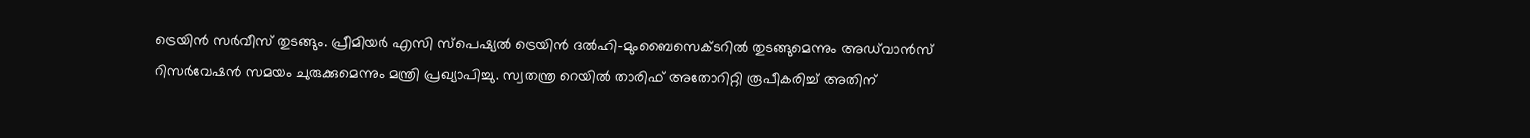ട്രെയിന്‍ സര്‍വീസ്‌ തുടങ്ങും. പ്രീമിയര്‍ എസി സ്പെഷ്യല്‍ ട്രെയിന്‍ ദല്‍ഹി-മുംബൈസെക്ടറില്‍ തുടങ്ങുമെന്നും അഡ്‌വാന്‍സ്‌ റിസര്‍വേഷന്‍ സമയം ചുരുക്കുമെന്നും മന്ത്രി പ്രഖ്യാപിച്ചു. സ്വതന്ത്ര റെയില്‍ താരിഫ്‌ അതോറിറ്റി രൂപീകരിച്ച്‌ അതിന്‌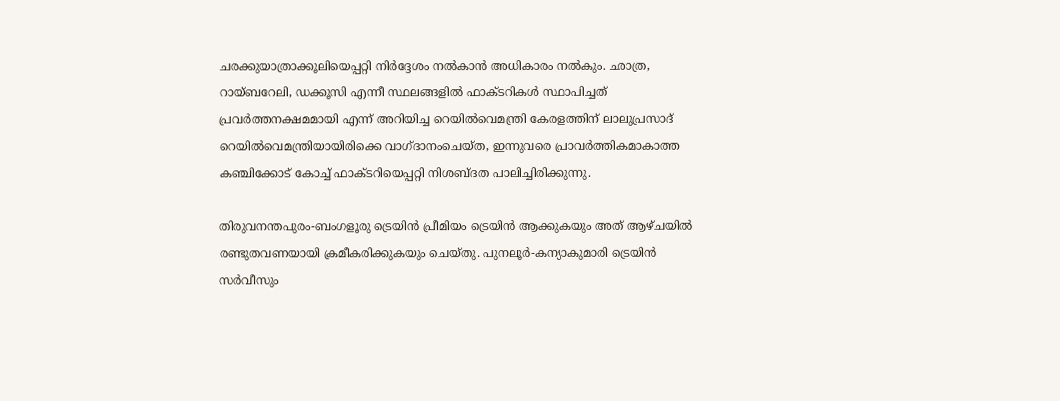ചരക്കുയാത്രാക്കൂലിയെപ്പറ്റി നിര്‍ദ്ദേശം നല്‍കാന്‍ അധികാരം നല്‍കും. ഛാത്ര, റായ്ബറേലി, ഡക്കൂസി എന്നീ സ്ഥലങ്ങളില്‍ ഫാക്ടറികള്‍ സ്ഥാപിച്ചത്‌ പ്രവര്‍ത്തനക്ഷമമായി എന്ന്‌ അറിയിച്ച റെയില്‍വെമന്ത്രി കേരളത്തിന്‌ ലാലുപ്രസാദ്‌ റെയില്‍വെമന്ത്രിയായിരിക്കെ വാഗ്ദാനംചെയ്ത, ഇന്നുവരെ പ്രാവര്‍ത്തികമാകാത്ത കഞ്ചിക്കോട്‌ കോച്ച്‌ ഫാക്ടറിയെപ്പറ്റി നിശബ്ദത പാലിച്ചിരിക്കുന്നു.

തിരുവനന്തപുരം-ബംഗളൂരു ട്രെയിന്‍ പ്രീമിയം ട്രെയിന്‍ ആക്കുകയും അത്‌ ആഴ്ചയില്‍ രണ്ടുതവണയായി ക്രമീകരിക്കുകയും ചെയ്തു. പുനലൂര്‍-കന്യാകുമാരി ട്രെയിന്‍ സര്‍വീസും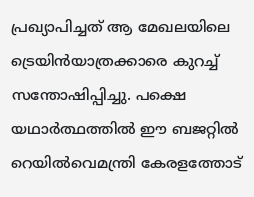പ്രഖ്യാപിച്ചത്‌ ആ മേഖലയിലെ ട്രെയിന്‍യാത്രക്കാരെ കുറച്ച്‌ സന്തോഷിപ്പിച്ചു. പക്ഷെ യഥാര്‍ത്ഥത്തില്‍ ഈ ബജറ്റില്‍ റെയില്‍വെമന്ത്രി കേരളത്തോട്‌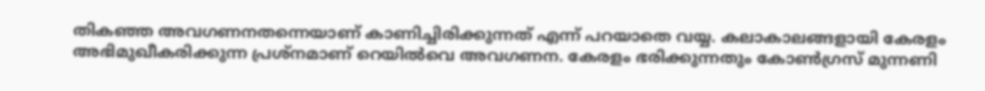തികഞ്ഞ അവഗണനതന്നെയാണ്‌ കാണിച്ചിരിക്കുന്നത്‌ എന്ന്‌ പറയാതെ വയ്യ. കലാകാലങ്ങളായി കേരളം അഭിമുഖീകരിക്കുന്ന പ്രശ്നമാണ്‌ റെയില്‍വെ അവഗണന. കേരളം ഭരിക്കുന്നതും കോണ്‍ഗ്രസ്‌ മുന്നണി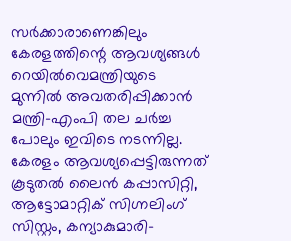സര്‍ക്കാരാണെങ്കിലും കേരളത്തിന്റെ ആവശ്യങ്ങള്‍ റെയില്‍വെമന്ത്രിയുടെ മുന്നില്‍ അവതരിപ്പിക്കാന്‍ മന്ത്രി-എംപി തല ചര്‍ച്ച പോലും ഇവിടെ നടന്നില്ല. കേരളം ആവശ്യപ്പെട്ടിരുന്നത്‌ കൂടുതല്‍ ലൈന്‍ കപ്പാസിറ്റി, ആട്ടോമാറ്റിക്‌ സിഗ്നലിംഗ്‌ സിസ്റ്റം, കന്യാകുമാരി-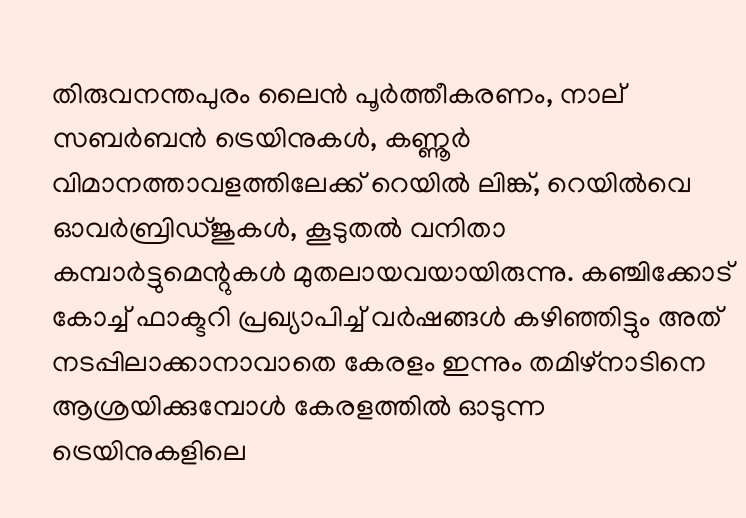തിരുവനന്തപുരം ലൈന്‍ പൂര്‍ത്തീകരണം, നാല്‌ സബര്‍ബന്‍ ട്രെയിനുകള്‍, കണ്ണൂര്‍ വിമാനത്താവളത്തിലേക്ക്‌ റെയില്‍ ലിങ്ക്‌, റെയില്‍വെ ഓവര്‍ബ്രിഡ്ജുകള്‍, കൂടുതല്‍ വനിതാ കമ്പാര്‍ട്ടുമെന്റുകള്‍ മുതലായവയായിരുന്നു. കഞ്ചിക്കോട്‌ കോച്ച്‌ ഫാക്ടറി പ്രഖ്യാപിച്ച്‌ വര്‍ഷങ്ങള്‍ കഴിഞ്ഞിട്ടും അത്‌ നടപ്പിലാക്കാനാവാതെ കേരളം ഇന്നും തമിഴ്‌നാടിനെ ആശ്രയിക്കുമ്പോള്‍ കേരളത്തില്‍ ഓടുന്ന ട്രെയിനുകളിലെ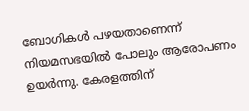ബോഗികള്‍ പഴയതാണെന്ന്‌ നിയമസഭയില്‍ പോലും ആരോപണം ഉയര്‍ന്നു. കേരളത്തിന്‌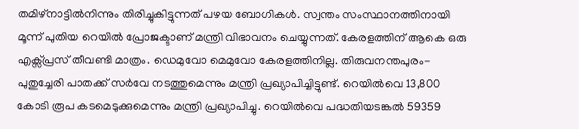തമിഴ്‌നാട്ടില്‍നിന്നും തിരിച്ചുകിട്ടുന്നത്‌ പഴയ ബോഗികള്‍. സ്വന്തം സംസ്ഥാനത്തിനായി മൂന്ന്‌ പുതിയ റെയില്‍ പ്രോജക്ടാണ്‌ മന്ത്രി വിഭാവനം ചെയ്യുന്നത്‌. കേരളത്തിന്‌ ആകെ ഒരു എക്സ്പ്രസ്‌ തീവണ്ടി മാത്രം. ഡെമുവോ മെമുവോ കേരളത്തിനില്ല. തിരുവനന്തപുരം-പുതുച്ചേരി പാതക്ക്‌ സര്‍വേ നടത്തുമെന്നും മന്ത്രി പ്രഖ്യാപിച്ചിട്ടുണ്ട്‌. റെയില്‍വെ 13,800 കോടി രൂപ കടമെടുക്കുമെന്നും മന്ത്രി പ്രഖ്യാപിച്ചു. റെയില്‍വെ പദ്ധതിയടങ്കല്‍ 59359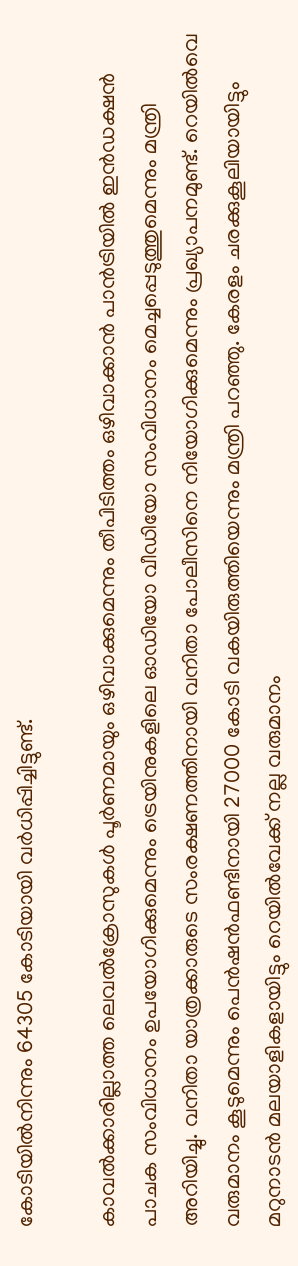കോടിയില്‍നിന്നും 64305 കോടിയായി വര്‍ധിപ്പിച്ചിട്ടുണ്ട്‌.

കാവല്‍ക്കാരില്ലാത്ത ലെവല്‍ക്രോസുകള്‍ പൂര്‍ണമായും ഒഴിവാക്കുമെന്നും തീപിടിത്തം ഒഴിവാക്കാന്‍ പാന്‍ട്രിയില്‍ ഇന്‍ഡക്ഷന്‍ പാചക സംവിധാനം ഉപയോഗിക്കുമെന്നും ട്രെയിനുകളിലെ ഓഡിയോ വീഡിയോ സംവിധാനം മെച്ചപ്പെടുത്തുമെന്നും മന്ത്രി അറിയിച്ചു. വനിതാ യാത്രക്കാരുടെ സംരക്ഷണത്തിനായി വനിതാ പോലീസിനെ നിയോഗിക്കുമെന്നും പ്രഖ്യാപനമുണ്ട്‌. റെയില്‍വെ വരുമാനം കൂടുമെന്നും പെന്‍ഷന്‍ഫണ്ടിനായി 27000 കോടി വകയിരുത്തിയെന്നും മന്ത്രി പറഞ്ഞു. കേരളം ചരക്കുകൂലിയായിട്ടും മറുനാടന്‍ മലയാളികളായിട്ടും റെയില്‍വേക്ക്‌ നല്ല വരുമാനം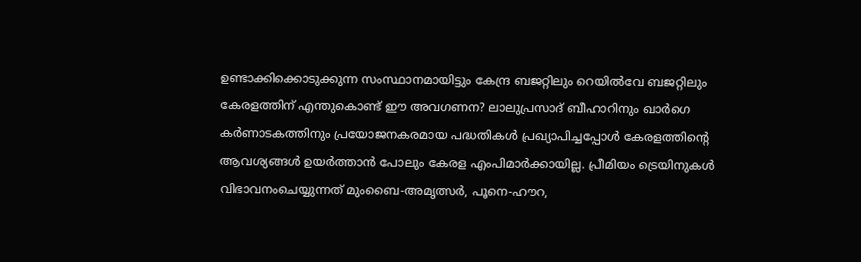ഉണ്ടാക്കിക്കൊടുക്കുന്ന സംസ്ഥാനമായിട്ടും കേന്ദ്ര ബജറ്റിലും റെയില്‍വേ ബജറ്റിലും കേരളത്തിന്‌ എന്തുകൊണ്ട്‌ ഈ അവഗണന? ലാലുപ്രസാദ്‌ ബീഹാറിനും ഖാര്‍ഗെ കര്‍ണാടകത്തിനും പ്രയോജനകരമായ പദ്ധതികള്‍ പ്രഖ്യാപിച്ചപ്പോള്‍ കേരളത്തിന്റെ ആവശ്യങ്ങള്‍ ഉയര്‍ത്താന്‍ പോലും കേരള എംപിമാര്‍ക്കായില്ല. പ്രീമിയം ട്രെയിനുകള്‍ വിഭാവനംചെയ്യുന്നത്‌ മുംബൈ-അമൃത്സര്‍, പൂനെ-ഹൗറ,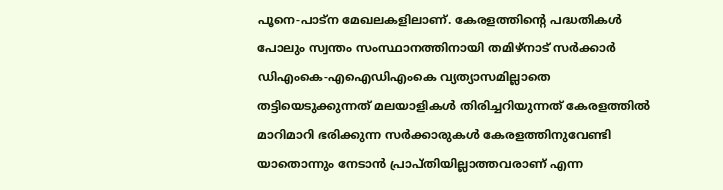പൂനെ-പാട്ന മേഖലകളിലാണ്‌. കേരളത്തിന്റെ പദ്ധതികള്‍ പോലും സ്വന്തം സംസ്ഥാനത്തിനായി തമിഴ്‌നാട്‌ സര്‍ക്കാര്‍ ഡിഎംകെ-എഐഡിഎംകെ വ്യത്യാസമില്ലാതെ തട്ടിയെടുക്കുന്നത്‌ മലയാളികള്‍ തിരിച്ചറിയുന്നത്‌ കേരളത്തില്‍ മാറിമാറി ഭരിക്കുന്ന സര്‍ക്കാരുകള്‍ കേരളത്തിനുവേണ്ടി യാതൊന്നും നേടാന്‍ പ്രാപ്തിയില്ലാത്തവരാണ്‌ എന്ന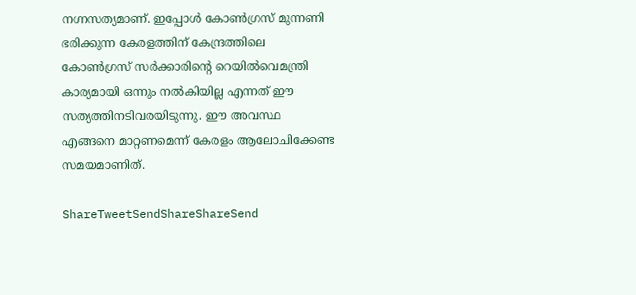നഗ്നസത്യമാണ്‌. ഇപ്പോള്‍ കോണ്‍ഗ്രസ്‌ മുന്നണി ഭരിക്കുന്ന കേരളത്തിന്‌ കേന്ദ്രത്തിലെ കോണ്‍ഗ്രസ്‌ സര്‍ക്കാരിന്റെ റെയില്‍വെമന്ത്രി കാര്യമായി ഒന്നും നല്‍കിയില്ല എന്നത്‌ ഈ സത്യത്തിനടിവരയിടുന്നു. ഈ അവസ്ഥ എങ്ങനെ മാറ്റണമെന്ന്‌ കേരളം ആലോചിക്കേണ്ട സമയമാണിത്‌.

ShareTweetSendShareShareSend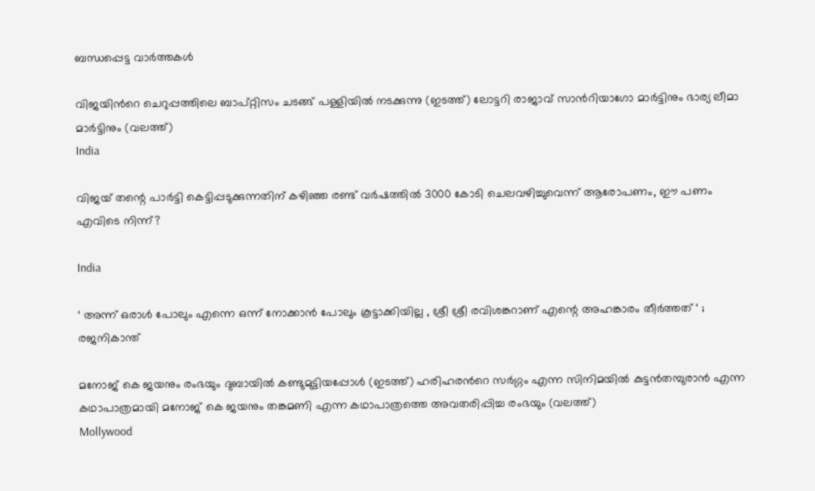ബന്ധപ്പെട്ട വാര്‍ത്തകള്‍

വിജയിന്‍റെ ചെറുപ്പത്തിലെ ബാപ്റ്റിസം ചടങ്ങ് പള്ളിയില്‍ നടക്കുന്നു (ഇടത്ത്) ലോട്ടറി രാജാവ് സാന്‍റിയാഗോ മാര്‍ട്ടിനും ഭാര്യ ലീമാ മാര്‍ട്ടിനും (വലത്ത്)
India

വിജയ് തന്റെ പാര്‍ട്ടി കെട്ടിപ്പടുക്കുന്നതിന് കഴിഞ്ഞ രണ്ട് വര്‍ഷത്തില്‍ 3000 കോടി ചെലവഴിച്ചുവെന്ന് ആരോപണം, ഈ പണം എവിടെ നിന്ന്?

India

‘ അന്ന് ഒരാൾ പോലും എന്നെ ഒന്ന് നോക്കാൻ പോലും കൂട്ടാക്കിയില്ല , ശ്രീ ശ്രീ രവിശങ്കറാണ് എന്റെ അഹങ്കാരം തീർത്തത് ‘ ; രജനികാന്ത്

മനോജ് കെ ജയനും രംഭയും ദുബായില്‍ കണ്ടുമുട്ടിയപ്പോള്‍ (ഇടത്ത്) ഹരിഹരന്‍റെ സര്‍ഗ്ഗം എന്ന സിനിമയില്‍ കുട്ടന്‍തമ്പുരാന്‍ എന്ന കഥാപാത്രമായി മനോജ് കെ ജയനും തങ്കമണി എന്ന കഥാപാത്രത്തെ അവതരിപ്പിച്ച രംഭയും (വലത്ത്)
Mollywood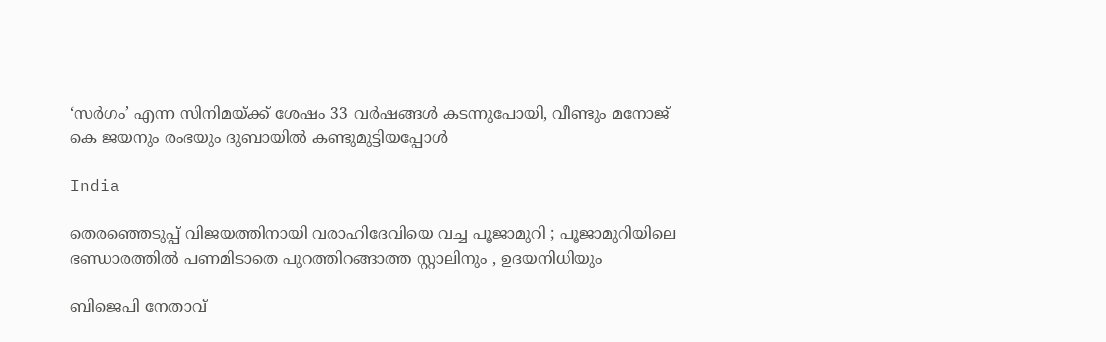‘സര്‍ഗം’ എന്ന സിനിമയ്‌ക്ക് ശേഷം 33 വർഷങ്ങൾ കടന്നുപോയി, വീണ്ടും മനോജ് കെ ജയനും രംഭയും ദുബായില്‍ കണ്ടുമുട്ടിയപ്പോള്‍

India

തെരഞ്ഞെടുപ്പ് വിജയത്തിനായി വരാഹിദേവിയെ വച്ച പൂജാമുറി ; പൂജാമുറിയിലെ ഭണ്ഡാരത്തിൽ പണമിടാതെ പുറത്തിറങ്ങാത്ത സ്റ്റാലിനും , ഉദയനിധിയും

ബിജെപി നേതാവ്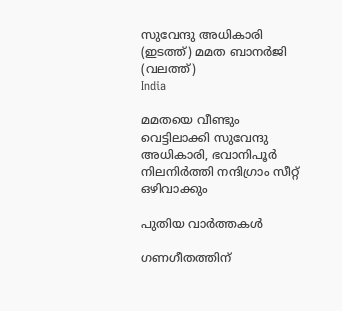സുവേന്ദു അധികാരി (ഇടത്ത്) മമത ബാനര്‍ജി (വലത്ത്)
India

മമതയെ വീണ്ടും വെട്ടിലാക്കി സുവേന്ദു അധികാരി, ഭവാനിപൂര്‍ നിലനിര്‍ത്തി നന്ദിഗ്രാം സീറ്റ് ഒഴിവാക്കും

പുതിയ വാര്‍ത്തകള്‍

ഗണഗീതത്തിന്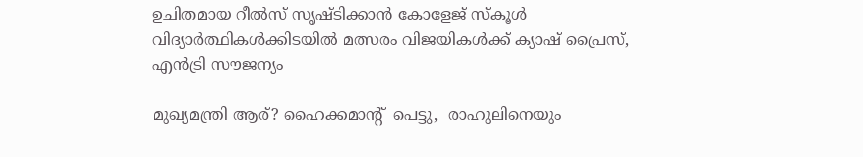ഉചിതമായ റീല്‍സ് സൃഷ്ടിക്കാന്‍ കോളേജ് സ്കൂള്‍ വിദ്യാര്‍ത്ഥികള്‍ക്കിടയില്‍ മത്സരം വിജയികള്‍ക്ക് ക്യാഷ് പ്രൈസ്, എന്‍ട്രി സൗജന്യം

മുഖ്യമന്ത്രി ആര്? ഹൈക്കമാന്‍റ്  പെട്ടു,  രാഹുലിനെയും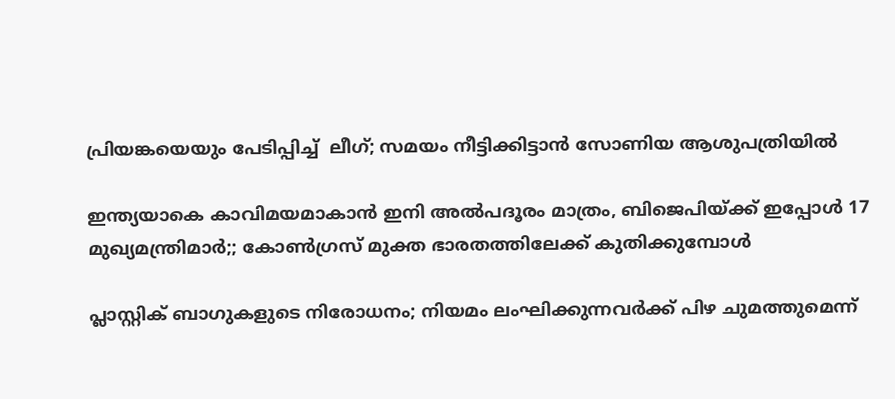പ്രിയങ്കയെയും പേടിപ്പിച്ച്  ലീഗ്; സമയം നീട്ടിക്കിട്ടാന്‍ സോണിയ ആശുപത്രിയില്‍

ഇന്ത്യയാകെ കാവിമയമാകാന്‍ ഇനി അല്‍പദൂരം മാത്രം, ബിജെപിയ്‌ക്ക് ഇപ്പോള്‍ 17 മുഖ്യമന്ത്രിമാര്‍;; കോണ്‍ഗ്രസ് മുക്ത ഭാരതത്തിലേക്ക് കുതിക്കുമ്പോള്‍

പ്ലാസ്റ്റിക് ബാഗുകളുടെ നിരോധനം; നിയമം ലംഘിക്കുന്നവർക്ക് പിഴ ചുമത്തുമെന്ന്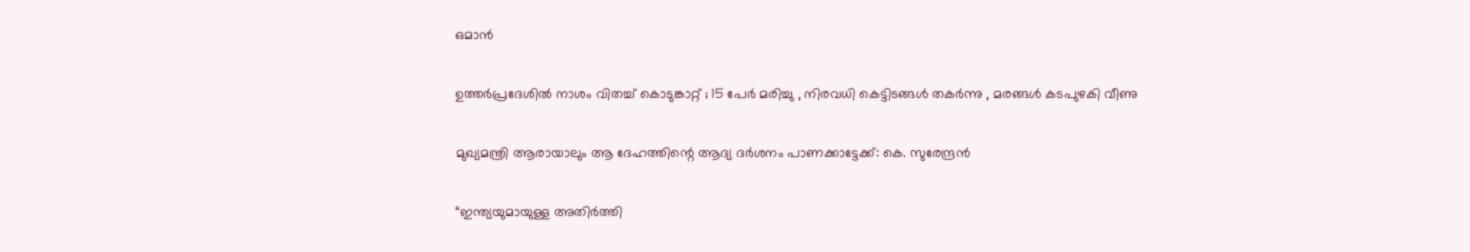ഒമാൻ

ഉത്തർപ്രദേശിൽ നാശം വിതച്ച് കൊടുങ്കാറ്റ് ; 15 പേർ മരിച്ചു , നിരവധി കെട്ടിടങ്ങൾ തകർന്നു , മരങ്ങൾ കടപുഴകി വീണു

മുഖ്യമന്ത്രി ആരായാലും ആ ദേഹത്തിന്റെ ആദ്യ ദര്‍ശനം പാണക്കാട്ടേക്ക്: കെ. സുരേന്ദ്രന്‍

“ഇന്ത്യയുമായുള്ള അതിർത്തി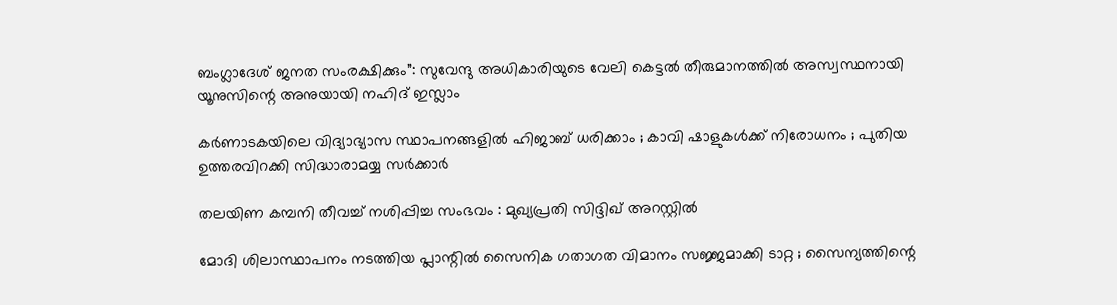ബംഗ്ലാദേശ് ജനത സംരക്ഷിക്കും”: സുവേന്ദു അധികാരിയുടെ വേലി കെട്ടൽ തീരുമാനത്തിൽ അസ്വസ്ഥനായി യൂനുസിന്റെ അനുയായി നഹിദ് ഇസ്ലാം

കർണാടകയിലെ വിദ്യാഭ്യാസ സ്ഥാപനങ്ങളിൽ ഹിജാബ് ധരിക്കാം ; കാവി ഷാളുകൾക്ക് നിരോധനം ; പുതിയ ഉത്തരവിറക്കി സിദ്ധാരാമയ്യ സർക്കാർ

തലയിണ കമ്പനി തീവച്ച് നശിപ്പിച്ച സംഭവം : മുഖ്യപ്രതി സിദ്ദിഖ് അറസ്റ്റിൽ

മോദി ശിലാസ്ഥാപനം നടത്തിയ പ്ലാന്റിൽ സൈനിക ഗതാഗത വിമാനം സജ്ജമാക്കി ടാറ്റ ; സൈന്യത്തിന്റെ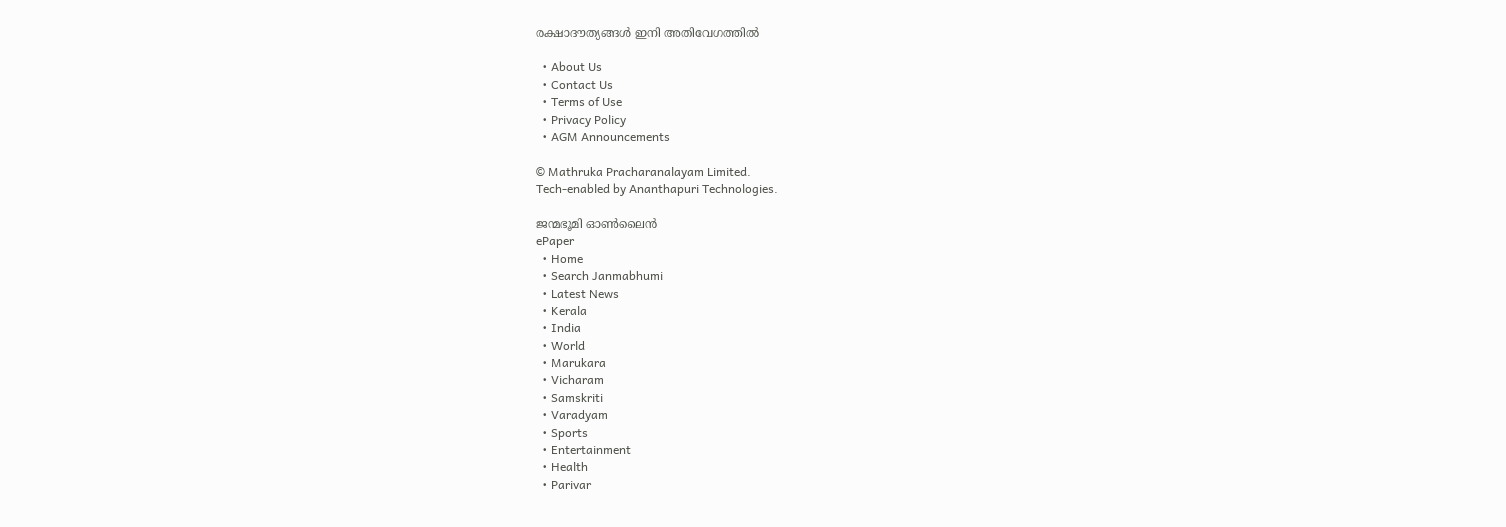രക്ഷാദൗത്യങ്ങൾ ഇനി അതിവേഗത്തിൽ

  • About Us
  • Contact Us
  • Terms of Use
  • Privacy Policy
  • AGM Announcements

© Mathruka Pracharanalayam Limited.
Tech-enabled by Ananthapuri Technologies.

ജന്മഭൂമി ഓണ്‍ലൈന്‍
ePaper
  • Home
  • Search Janmabhumi
  • Latest News
  • Kerala
  • India
  • World
  • Marukara
  • Vicharam
  • Samskriti
  • Varadyam
  • Sports
  • Entertainment
  • Health
  • Parivar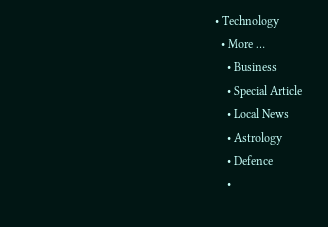• Technology
  • More …
    • Business
    • Special Article
    • Local News
    • Astrology
    • Defence
    •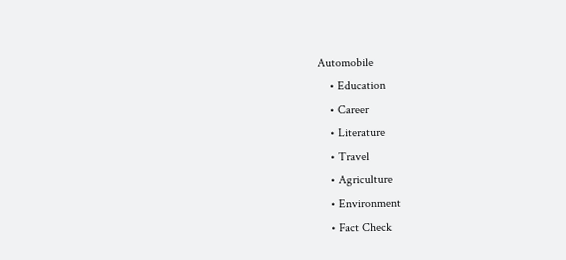Automobile
    • Education
    • Career
    • Literature
    • Travel
    • Agriculture
    • Environment
    • Fact Check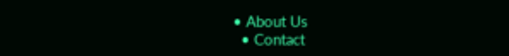• About Us
  • Contact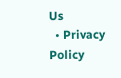Us
  • Privacy Policy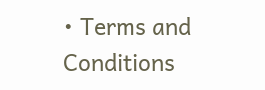• Terms and Conditions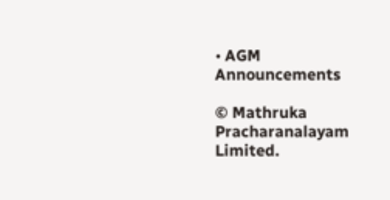• AGM Announcements

© Mathruka Pracharanalayam Limited.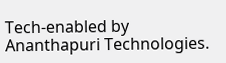Tech-enabled by Ananthapuri Technologies.